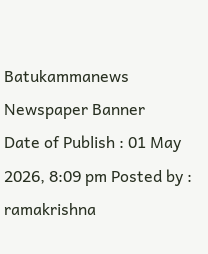Batukammanews
Newspaper Banner
Date of Publish : 01 May 2026, 8:09 pm Posted by : ramakrishna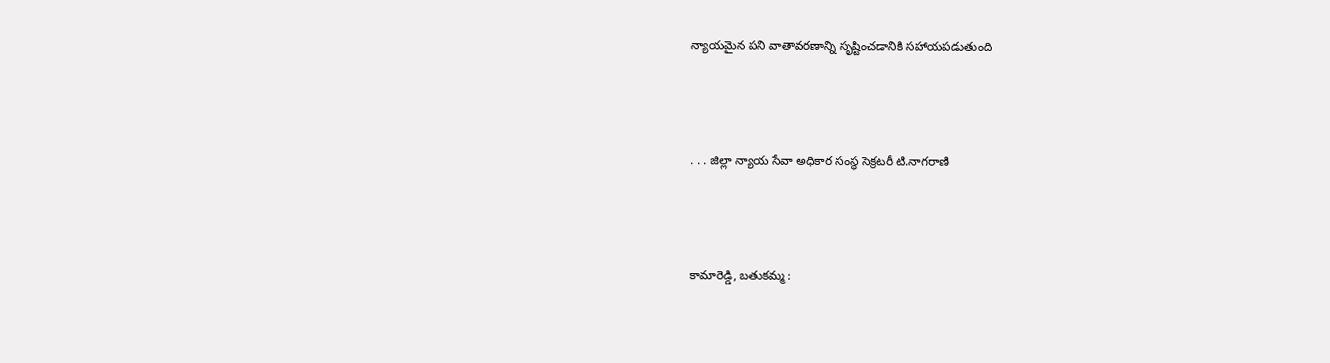న్యాయమైన పని వాతావరణాన్ని సృష్టించడానికి సహాయపడుతుంది



. . . జిల్లా న్యాయ సేవా అధికార సంస్థ సెక్రటరీ టి.నాగరాణి



కామారెడ్డి, బతుకమ్మ :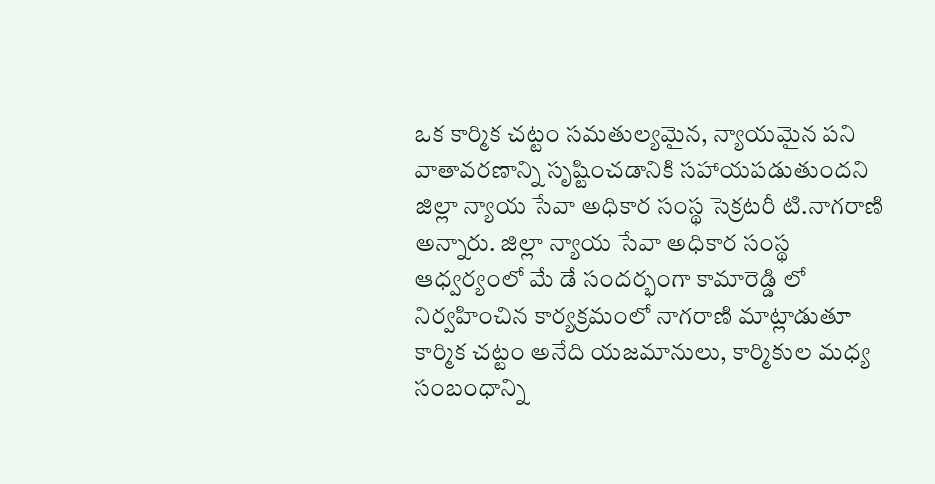ఒక కార్మిక చట్టం సమతుల్యమైన, న్యాయమైన పని వాతావరణాన్ని సృష్టించడానికి సహాయపడుతుందని జిల్లా న్యాయ సేవా అధికార సంస్థ సెక్రటరీ టి.నాగరాణి అన్నారు. జిల్లా న్యాయ సేవా అధికార సంస్థ ఆధ్వర్యంలో మే డే సందర్భంగా కామారెడ్డి లో నిర్వహించిన కార్యక్రమంలో నాగరాణి మాట్లాడుతూ కార్మిక చట్టం అనేది యజమానులు, కార్మికుల మధ్య సంబంధాన్ని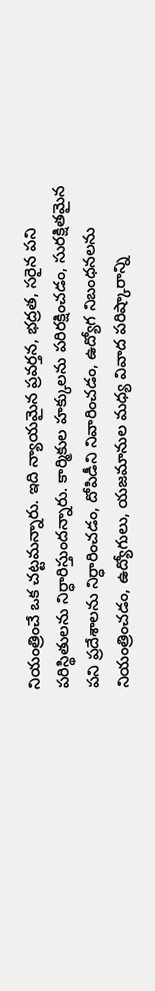నియంత్రించే ఒక చట్టమన్నారు. ఇది న్యాయమైన ప్రవర్తన, భద్రత, సరైన పని పరిస్థితులను నిర్ధారిస్తుందన్నారు. కార్మికుల హక్కులను పరిరక్షించడం, సురక్షితమైన పని ప్రదేశాలను నిర్ధారించడం, దోపిడీని నివారించడం, ఉద్యోగ నిబంధనలను నియంత్రించడం, ఉద్యోగులు, యజమానుల మధ్య వివాద పరిష్కారాన్ని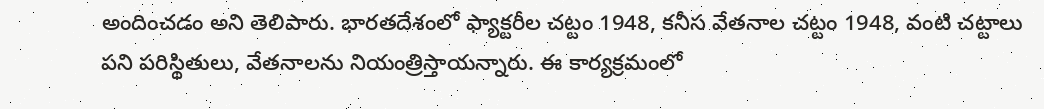అందించడం అని తెలిపారు. భారతదేశంలో ఫ్యాక్టరీల చట్టం 1948, కనీస వేతనాల చట్టం 1948, వంటి చట్టాలు పని పరిస్థితులు, వేతనాలను నియంత్రిస్తాయన్నారు. ఈ కార్యక్రమంలో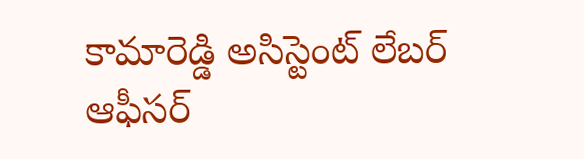కామారెడ్డి అసిస్టెంట్ లేబర్ ఆఫీసర్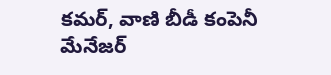కమర్, వాణి బీడీ కంపెనీ మేనేజర్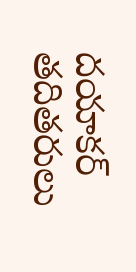దయాకర్ తదితరులు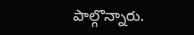పాల్గొన్నారు.